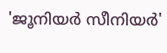'ജൂനിയർ സീനിയർ'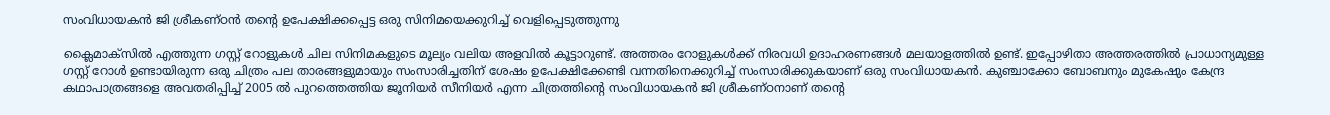സംവിധായകൻ ജി ശ്രീകണ്ഠൻ തന്‍റെ ഉപേക്ഷിക്കപ്പെട്ട ഒരു സിനിമയെക്കുറിച്ച് വെളിപ്പെടുത്തുന്നു

ക്ലൈമാക്സില്‍ എത്തുന്ന ഗസ്റ്റ് റോളുകള്‍ ചില സിനിമകളുടെ മൂല്യം വലിയ അളവില്‍ കൂട്ടാറുണ്ട്. അത്തരം റോളുകള്‍ക്ക് നിരവധി ഉദാഹരണങ്ങള്‍ മലയാളത്തില്‍ ഉണ്ട്. ഇപ്പോഴിതാ അത്തരത്തില്‍ പ്രാധാന്യമുള്ള ഗസ്റ്റ് റോള്‍ ഉണ്ടായിരുന്ന ഒരു ചിത്രം പല താരങ്ങളുമായും സംസാരിച്ചതിന് ശേഷം ഉപേക്ഷിക്കേണ്ടി വന്നതിനെക്കുറിച്ച് സംസാരിക്കുകയാണ് ഒരു സംവിധായകന്‍. കുഞ്ചാക്കോ ബോബനും മുകേഷും കേന്ദ്ര കഥാപാത്രങ്ങളെ അവതരിപ്പിച്ച് 2005 ല്‍ പുറത്തെത്തിയ ജൂനിയര്‍ സീനിയര്‍ എന്ന ചിത്രത്തിന്‍റെ സംവിധായകന്‍ ജി ശ്രീകണ്ഠനാണ് തന്‍റെ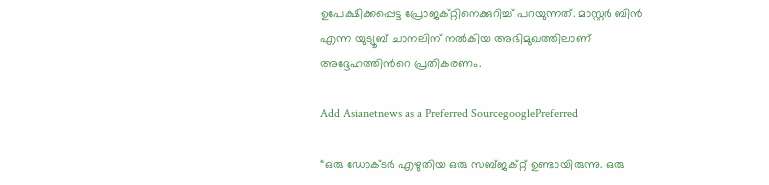ഉപേക്ഷിക്കപ്പെട്ട പ്രോജക്റ്റിനെക്കുറിച്ച് പറയുന്നത്. മാസ്റ്റര്‍ ബിന്‍ എന്ന യുട്യൂബ് ചാനലിന് നല്‍കിയ അഭിമുഖത്തിലാണ് അദ്ദേഹത്തിന്‍റെ പ്രതികരണം.

Add Asianetnews as a Preferred SourcegooglePreferred

“ഒരു ഡോക്ടര്‍ എഴുതിയ ഒരു സബ്ജക്റ്റ് ഉണ്ടായിരുന്നു. ഒരു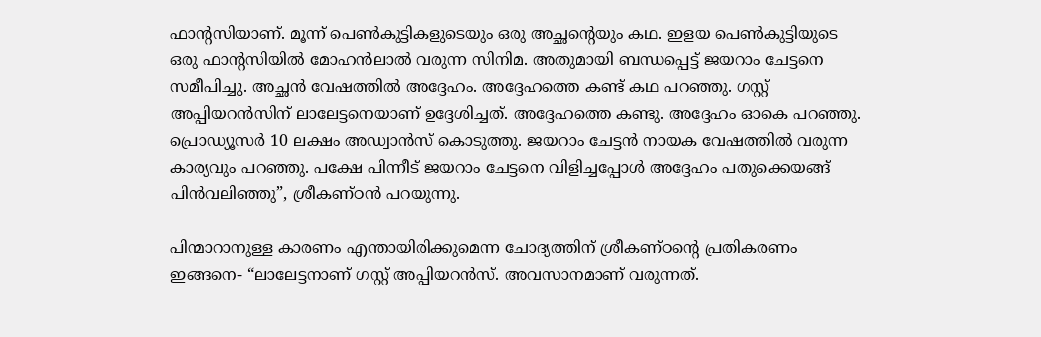ഫാന്‍റസിയാണ്. മൂന്ന് പെണ്‍കുട്ടികളുടെയും ഒരു അച്ഛന്‍റെയും കഥ. ഇളയ പെണ്‍കുട്ടിയുടെ ഒരു ഫാന്‍റസിയില്‍ മോഹന്‍ലാല്‍ വരുന്ന സിനിമ. അതുമായി ബന്ധപ്പെട്ട് ജയറാം ചേട്ടനെ സമീപിച്ചു. അച്ഛന്‍ വേഷത്തില്‍ അദ്ദേഹം. അദ്ദേഹത്തെ കണ്ട് കഥ പറഞ്ഞു. ഗസ്റ്റ് അപ്പിയറന്‍സിന് ലാലേട്ടനെയാണ് ഉദ്ദേശിച്ചത്. അദ്ദേഹത്തെ കണ്ടു. അദ്ദേഹം ഓകെ പറഞ്ഞു. പ്രൊഡ്യൂസര്‍ 10 ലക്ഷം അഡ്വാന്‍സ് കൊടുത്തു. ജയറാം ചേട്ടന്‍ നായക വേഷത്തില്‍ വരുന്ന കാര്യവും പറഞ്ഞു. പക്ഷേ പിന്നീട് ജയറാം ചേട്ടനെ വിളിച്ചപ്പോള്‍ അദ്ദേഹം പതുക്കെയങ്ങ് പിന്‍വലിഞ്ഞു”, ശ്രീകണ്ഠന്‍ പറയുന്നു.

പിന്മാറാനുള്ള കാരണം എന്തായിരിക്കുമെന്ന ചോദ്യത്തിന് ശ്രീകണ്ഠന്‍റെ പ്രതികരണം ഇങ്ങനെ- “ലാലേട്ടനാണ് ഗസ്റ്റ് അപ്പിയറന്‍സ്. അവസാനമാണ് വരുന്നത്.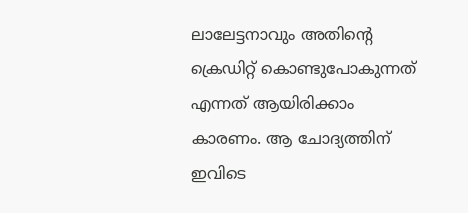ലാലേട്ടനാവും അതിന്‍റെ ക്രെഡിറ്റ് കൊണ്ടുപോകുന്നത് എന്നത് ആയിരിക്കാം കാരണം. ആ ചോദ്യത്തിന് ഇവിടെ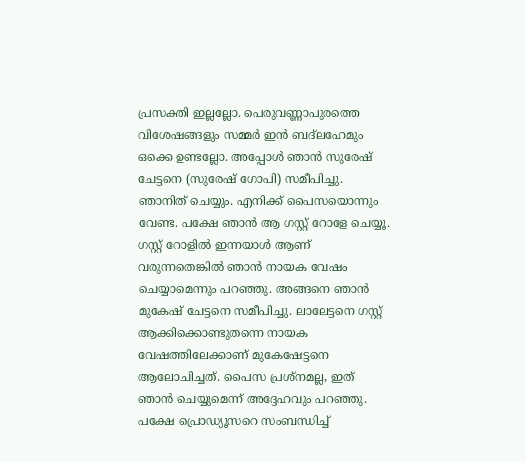പ്രസക്തി ഇല്ലല്ലോ. പെരുവണ്ണാപുരത്തെ വിശേഷങ്ങളും സമ്മര്‍ ഇന്‍ ബദ്‍ലഹേമും ഒക്കെ ഉണ്ടല്ലോ. അപ്പോള്‍ ഞാന്‍ സുരേഷ് ചേട്ടനെ (സുരേഷ് ഗോപി) സമീപിച്ചു. ഞാനിത് ചെയ്യും. എനിക്ക് പൈസയൊന്നും വേണ്ട. പക്ഷേ ഞാന്‍ ആ ഗസ്റ്റ് റോളേ ചെയ്യൂ. ഗസ്റ്റ് റോളില്‍ ഇന്നയാള്‍ ആണ് വരുന്നതെങ്കില്‍ ഞാന്‍ നായക വേഷം ചെയ്യാമെന്നും പറഞ്ഞു. അങ്ങനെ ഞാന്‍ മുകേഷ് ചേട്ടനെ സമീപിച്ചു. ലാലേട്ടനെ ഗസ്റ്റ് ആക്കിക്കൊണ്ടുതന്നെ നായക വേഷത്തിലേക്കാണ് മുകേഷേട്ടനെ ആലോചിച്ചത്. പൈസ പ്രശ്നമല്ല, ഇത് ഞാന്‍ ചെയ്യുമെന്ന് അദ്ദേഹവും പറഞ്ഞു. പക്ഷേ പ്രൊഡ്യൂസറെ സംബന്ധിച്ച്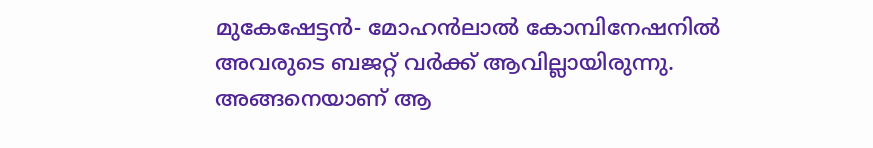മുകേഷേട്ടന്‍- മോഹന്‍ലാല്‍ കോമ്പിനേഷനില്‍ അവരുടെ ബജറ്റ് വര്‍ക്ക് ആവില്ലായിരുന്നു. അങ്ങനെയാണ് ആ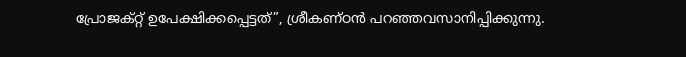പ്രോജക്റ്റ് ഉപേക്ഷിക്കപ്പെട്ടത്”, ശ്രീകണ്ഠന്‍ പറഞ്ഞവസാനിപ്പിക്കുന്നു.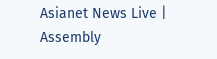Asianet News Live | Assembly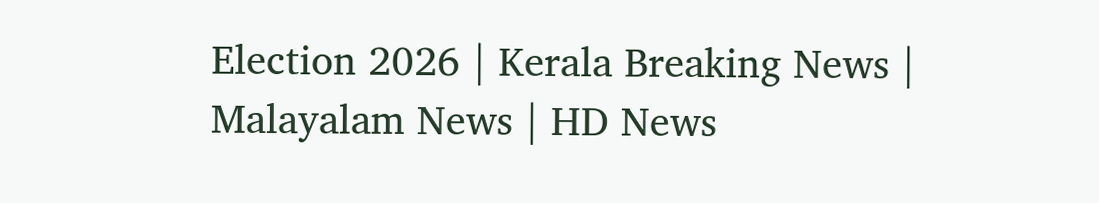Election 2026 | Kerala Breaking News | Malayalam News | HD News